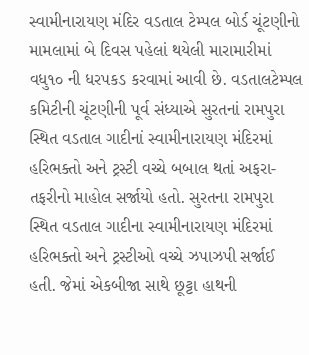સ્વામીનારાયણ મંદિર વડતાલ ટેમ્પલ બોર્ડ ચૂંટણીનો મામલામાં બે દિવસ પહેલાં થયેલી મારામારીમાં વધુ૧૦ ની ધરપકડ કરવામાં આવી છે. વડતાલટેમ્પલ કમિટીની ચૂંટણીની પૂર્વ સંધ્યાએ સુરતનાં રામપુરા સ્થિત વડતાલ ગાદીનાં સ્વામીનારાયણ મંદિરમાં હરિભક્તો અને ટ્રસ્ટી વચ્ચે બબાલ થતાં અફરા-તફરીનો માહોલ સર્જાયો હતો. સુરતના રામપુરા સ્થિત વડતાલ ગાદીના સ્વામીનારાયણ મંદિરમાં હરિભક્તો અને ટ્રસ્ટીઓ વચ્ચે ઝપાઝપી સર્જાઈ હતી. જેમાં એકબીજા સાથે છૂટ્ટા હાથની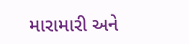મારામારી અને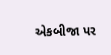એકબીજા પર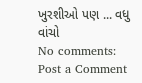ખુરશીઓ પણ ... વધુ વાંચો
No comments:
Post a Comment